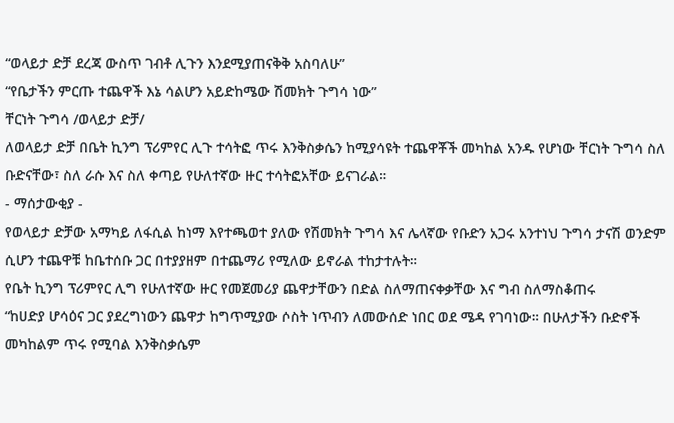“ወላይታ ድቻ ደረጃ ውስጥ ገብቶ ሊጉን እንደሚያጠናቅቅ አስባለሁ”
“የቤታችን ምርጡ ተጨዋች እኔ ሳልሆን አይድከሜው ሽመክት ጉግሳ ነው”
ቸርነት ጉግሳ /ወላይታ ድቻ/
ለወላይታ ድቻ በቤት ኪንግ ፕሪምየር ሊጉ ተሳትፎ ጥሩ እንቅስቃሴን ከሚያሳዩት ተጨዋቾች መካከል አንዱ የሆነው ቸርነት ጉግሳ ስለ ቡድናቸው፣ ስለ ራሱ እና ስለ ቀጣይ የሁለተኛው ዙር ተሳትፎአቸው ይናገራል።
- ማሰታውቂያ -
የወላይታ ድቻው አማካይ ለፋሲል ከነማ እየተጫወተ ያለው የሽመክት ጉግሳ እና ሌላኛው የቡድን አጋሩ አንተነህ ጉግሳ ታናሽ ወንድም ሲሆን ተጨዋቹ ከቤተሰቡ ጋር በተያያዘም በተጨማሪ የሚለው ይኖራል ተከታተሉት።
የቤት ኪንግ ፕሪምየር ሊግ የሁለተኛው ዙር የመጀመሪያ ጨዋታቸውን በድል ስለማጠናቀቃቸው እና ግብ ስለማስቆጠሩ
“ከሀድያ ሆሳዕና ጋር ያደረግነውን ጨዋታ ከግጥሚያው ሶስት ነጥብን ለመውሰድ ነበር ወደ ሜዳ የገባነው። በሁለታችን ቡድኖች መካከልም ጥሩ የሚባል እንቅስቃሴም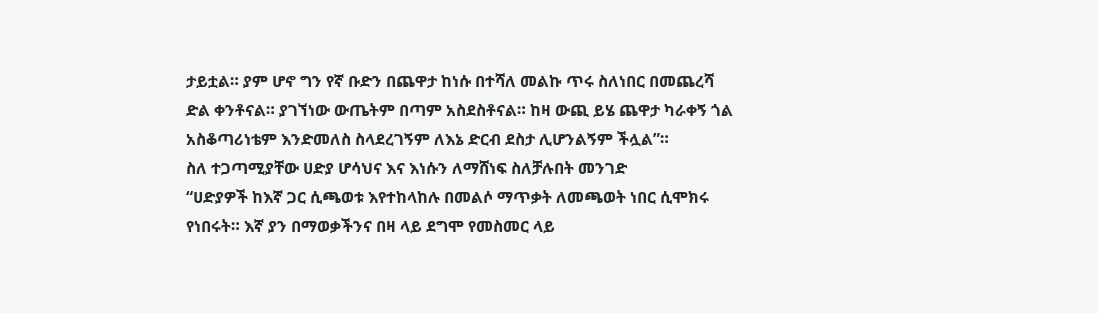ታይቷል። ያም ሆኖ ግን የኛ ቡድን በጨዋታ ከነሱ በተሻለ መልኩ ጥሩ ስለነበር በመጨረሻ ድል ቀንቶናል። ያገኘነው ውጤትም በጣም አስደስቶናል። ከዛ ውጪ ይሄ ጨዋታ ካራቀኝ ጎል አስቆጣሪነቴም እንድመለስ ስላደረገኝም ለእኔ ድርብ ደስታ ሊሆንልኝም ችሏል”።
ስለ ተጋጣሚያቸው ሀድያ ሆሳህና እና እነሱን ለማሸነፍ ስለቻሉበት መንገድ
“ሀድያዎች ከእኛ ጋር ሲጫወቱ እየተከላከሉ በመልሶ ማጥቃት ለመጫወት ነበር ሲሞክሩ የነበሩት። እኛ ያን በማወቃችንና በዛ ላይ ደግሞ የመስመር ላይ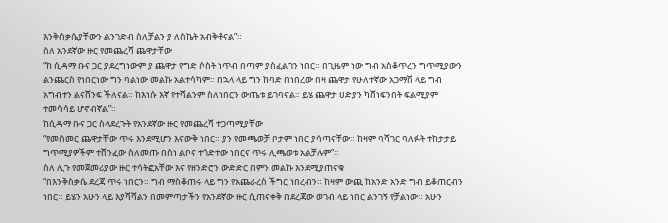እንቅስቃሴያቸውን ልንገድብ ስለቻልን ያ ለስኬት አብቅቶናል”።
ስለ አንደኛው ዙር የመጨረሻ ጨዋታቸው
“ከ ሲዳማ ቡና ጋር ያደረግነውም ያ ጨዋታ የግድ ሶስት ነጥብ በጣም ያስፈልገን ነበር። በጊዜም ነው ግብ አስቆጥረን ግጥሚያውን ልንጨርስ የነበርነው ግን ባልነው መልኩ አልተሳካም። በኋላ ላይ ግን ከባድ በነበረው በዛ ጨዋታ የሁለተኛው አጋማሽ ላይ ግብ አግብተን ልናሸንፍ ችለናል። ከእነሱ እኛ የተሻልንም ስለነበርን ውጤቱ ይገባናል። ይሄ ጨዋታ ሀድያን ካሸነፍንበት ፍልሚያም ተመሳሳይ ሆኖብኛል”።
ከሲዳማ ቡና ጋር ስላደረጉት የአንደኛው ዙር የመጨረሻ ተጋጣሚያቸው
“የመስመር ጨዋታቸው ጥሩ እንደሚሆን እናውቅ ነበር። ያን የመጫወቻ ቦታም ነበር ያሳጣናቸው። ከዛም ባሻገር ባለፉት ተከታታይ ግጥሚያዎችም ተሸንፈው ስለመጡ በስነ ልቦና ተጎድተው ነበርና ጥሩ ሊጫወቱ አልቻሉም”።
ስለ ሊጉ የመጀመሪያው ዙር ተሳትፎአቸው እና የዘንድሮን ውድድር በምን መልኩ እንደሚያጠናቁ
“በእንቅስቃሴ ደረጃ ጥሩ ነበርን። ግብ ማስቆጠሩ ላይ ግን የአጨራረስ ችግር ነበረብን። ከዛም ውጪ ከአንድ አንድ ግብ ይቆጠርብን ነበር። ይሄን አሁን ላይ እያሻሻልን በመምጣታችን የአንደኛው ዙር ሲጠናቀቅ በደረጃው ወገብ ላይ ነበር ልንገኝ የቻልነው። አሁን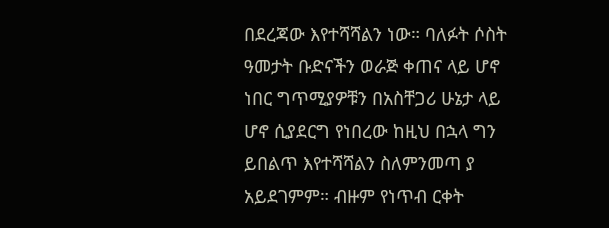በደረጃው እየተሻሻልን ነው። ባለፉት ሶስት ዓመታት ቡድናችን ወራጅ ቀጠና ላይ ሆኖ ነበር ግጥሚያዎቹን በአስቸጋሪ ሁኔታ ላይ ሆኖ ሲያደርግ የነበረው ከዚህ በኋላ ግን ይበልጥ እየተሻሻልን ስለምንመጣ ያ አይደገምም። ብዙም የነጥብ ርቀት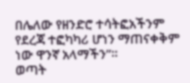በሌለው የዘንድሮ ተሳትፎአችንም የደረጃ ተፎካካሪ ሆነን ማጠናቀቅም ነው ዋንኛ አላማችን”።
ወጣት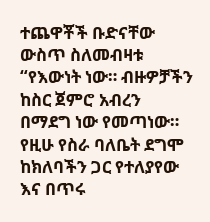ተጨዋቾች ቡድናቸው ውስጥ ስለመብዛቱ
“የእውነት ነው። ብዙዎቻችን ከስር ጀምሮ አብረን በማደግ ነው የመጣነው። የዚሁ የስራ ባለቤት ደግሞ ከክለባችን ጋር የተለያየው እና በጥሩ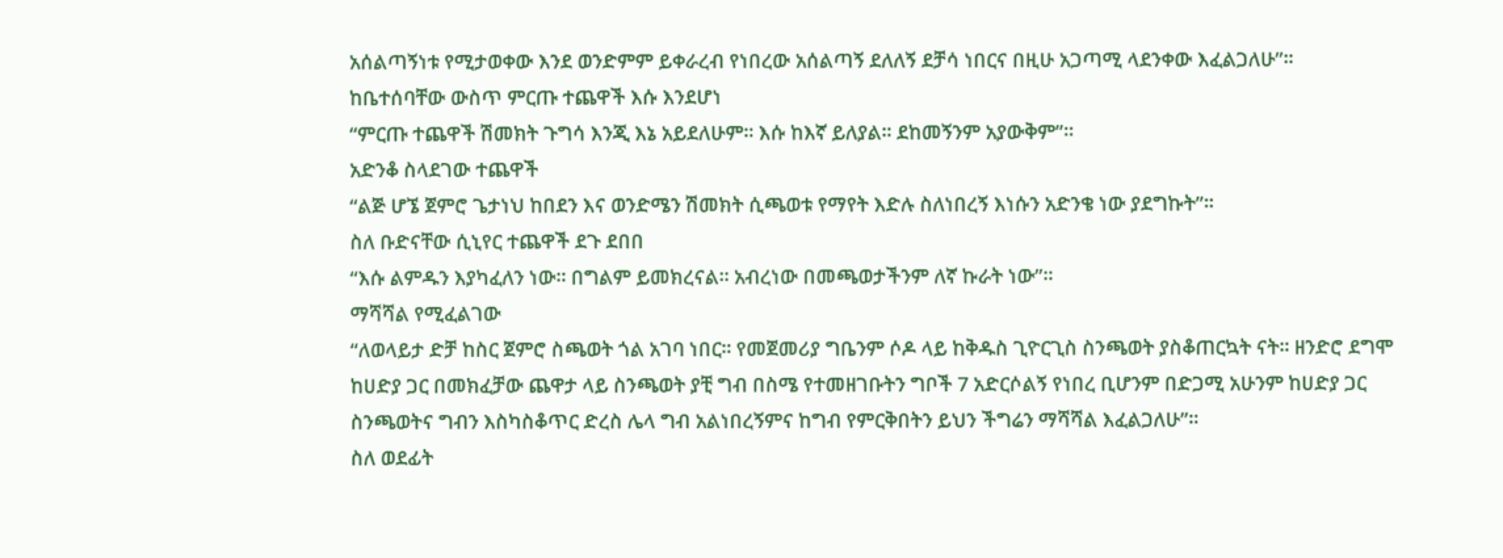አሰልጣኝነቱ የሚታወቀው እንደ ወንድምም ይቀራረብ የነበረው አሰልጣኝ ደለለኝ ደቻሳ ነበርና በዚሁ አጋጣሚ ላደንቀው እፈልጋለሁ”።
ከቤተሰባቸው ውስጥ ምርጡ ተጨዋች እሱ እንደሆነ
“ምርጡ ተጨዋች ሽመክት ጉግሳ እንጂ እኔ አይደለሁም። እሱ ከእኛ ይለያል። ደከመኝንም አያውቅም”።
አድንቆ ስላደገው ተጨዋች
“ልጅ ሆኜ ጀምሮ ጌታነህ ከበደን እና ወንድሜን ሽመክት ሲጫወቱ የማየት እድሉ ስለነበረኝ እነሱን አድንቄ ነው ያደግኩት”።
ስለ ቡድናቸው ሲኒየር ተጨዋች ደጉ ደበበ
“እሱ ልምዱን እያካፈለን ነው። በግልም ይመክረናል። አብረነው በመጫወታችንም ለኛ ኩራት ነው”።
ማሻሻል የሚፈልገው
“ለወላይታ ድቻ ከስር ጀምሮ ስጫወት ጎል አገባ ነበር። የመጀመሪያ ግቤንም ሶዶ ላይ ከቅዱስ ጊዮርጊስ ስንጫወት ያስቆጠርኳት ናት። ዘንድሮ ደግሞ ከሀድያ ጋር በመክፈቻው ጨዋታ ላይ ስንጫወት ያቺ ግብ በስሜ የተመዘገቡትን ግቦች 7 አድርሶልኝ የነበረ ቢሆንም በድጋሚ አሁንም ከሀድያ ጋር ስንጫወትና ግብን እስካስቆጥር ድረስ ሌላ ግብ አልነበረኝምና ከግብ የምርቅበትን ይህን ችግሬን ማሻሻል እፈልጋለሁ”።
ስለ ወደፊት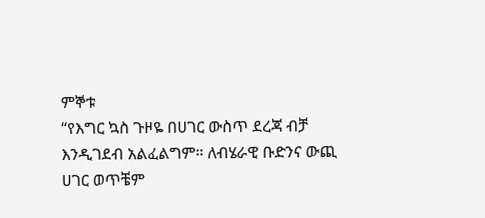ምኞቱ
“የእግር ኳስ ጉዞዬ በሀገር ውስጥ ደረጃ ብቻ እንዲገደብ አልፈልግም። ለብሄራዊ ቡድንና ውጪ ሀገር ወጥቼም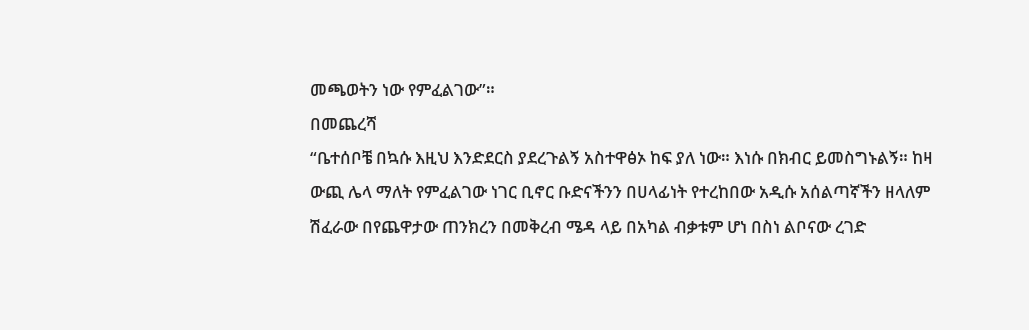መጫወትን ነው የምፈልገው”።
በመጨረሻ
“ቤተሰቦቼ በኳሱ እዚህ እንድደርስ ያደረጉልኝ አስተዋፅኦ ከፍ ያለ ነው። እነሱ በክብር ይመስግኑልኝ። ከዛ ውጪ ሌላ ማለት የምፈልገው ነገር ቢኖር ቡድናችንን በሀላፊነት የተረከበው አዲሱ አሰልጣኛችን ዘላለም ሽፈራው በየጨዋታው ጠንክረን በመቅረብ ሜዳ ላይ በአካል ብቃቱም ሆነ በስነ ልቦናው ረገድ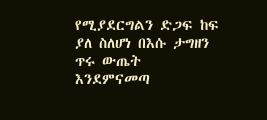የሚያደርግልን ድጋፍ ከፍ ያለ ስለሆነ በእሱ ታግዘን ጥሩ ውጤት እንደምናመጣ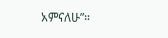አምናለሁ”።